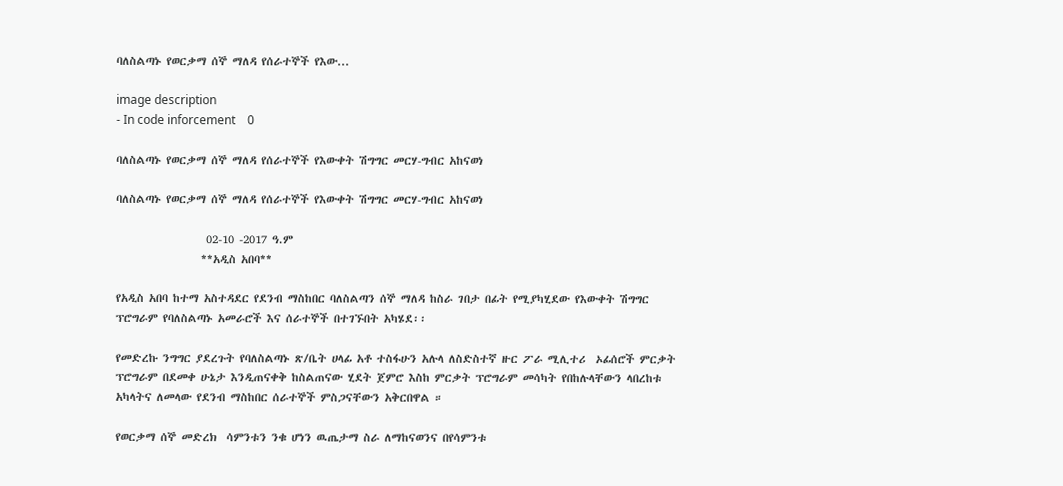ባለስልጣኑ የወርቃማ ሰኞ ማለዳ የሰራተኞች የእው...

image description
- In code inforcement    0

ባለስልጣኑ የወርቃማ ሰኞ ማለዳ የሰራተኞች የእውቀት ሽግግር መርሃ-ግብር አከናወነ

ባለስልጣኑ የወርቃማ ሰኞ ማለዳ የሰራተኞች የእውቀት ሽግግር መርሃ-ግብር አከናወነ

                  02-10 -2017 ዓ.ም
                 **አዲስ አበባ**

የአዲስ አበባ ከተማ አስተዳደር የደንብ ማስከበር ባለስልጣን ሰኞ ማለዳ ከስራ ገበታ በፊት የሚያካሂደው የእውቀት ሽግግር ፕሮግራም የባለስልጣኑ አመራሮች እና ሰራተኞች በተገኙበት አካሄደ፡፡

የመድረኩ ንግግር ያደረጉት የባለስልጣኑ ጽ/ቤት ሀላፊ አቶ ተስፋሁን አሉላ ለስድስተኛ ዙር ፖራ ሚሊተሪ  ኦፊሰሮች ምርቃት ፕሮግራም በደመቀ ሁኔታ እንዲጠናቀቅ ከስልጠናው ሂደት ጀምሮ እስከ ምርቃት ፕሮግራም መሳካት የበከሉላቸውን ላበረከቱ አካላትና ለመላው የደንብ ማስከበር ሰራተኞች ምስጋናቸውን አቅርበዋል ።

የወርቃማ ሰኞ መድረክ  ሳምንቱን ንቁ ሆነን ዉጤታማ ስራ ለማከናወንና በየሳምንቱ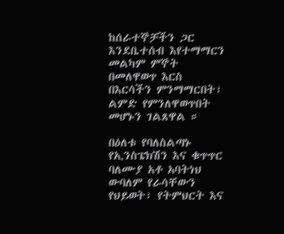ከሰራተኞቻችን ጋር እንደቤተሰብ እየተማማርን መልካም ምኞት በመለዋወጥ እርስ በእርሳችን ምንማማርበት፣ ልምድ የምንለዋወጥበት መሆኑን ገልጸዋል ።

በዕለቱ የባለስልጣኑ  የኢንስፔክሽን እና ቁጥጥር ባለሙያ አቶ አባትነህ ውባለም የራሳቸውን የህይወት፣ የትምህርት እና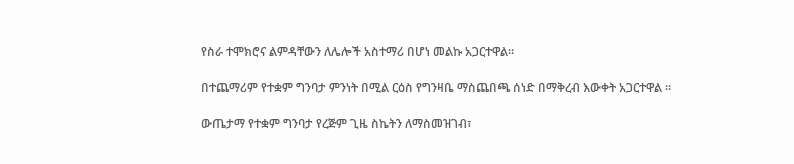የስራ ተሞክሮና ልምዳቸውን ለሌሎች አስተማሪ በሆነ መልኩ አጋርተዋል።

በተጨማሪም የተቋም ግንባታ ምንነት በሚል ርዕስ የግንዛቤ ማስጨበጫ ሰነድ በማቅረብ እውቀት አጋርተዋል ።

ውጤታማ የተቋም ግንባታ የረጅም ጊዜ ስኬትን ለማስመዝገብ፣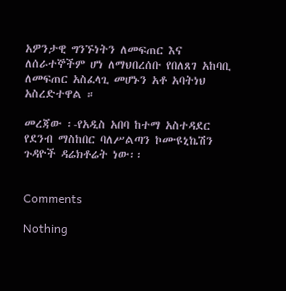አዎንታዊ ግንኙነትን ለመፍጠር እና ለሰራተኞችም ሆነ ለማህበረሰቡ የበለጸገ አከባቢ ለመፍጠር አስፈላጊ መሆኑን አቶ አባትነህ አስረድተዋል ።

መረጃው ፡-የአዲስ አበባ ከተማ አስተዳደር የደንብ ማስከበር ባለሥልጣን ኮሙዩኒኬሽን ጉዳዮች ዳሬክቶሬት ነው፡፡


Comments

Nothing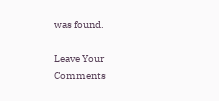was found.

Leave Your Comments